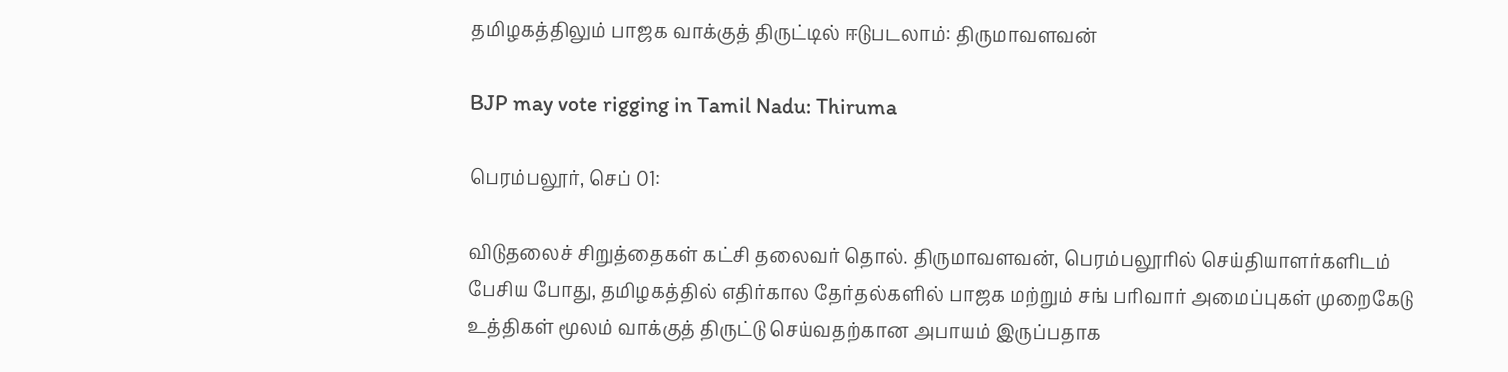தமிழகத்திலும் பாஜக வாக்குத் திருட்டில் ஈடுபடலாம்: திருமாவளவன்

BJP may vote rigging in Tamil Nadu: Thiruma

பெரம்பலூர், செப் 01:

விடுதலைச் சிறுத்தைகள் கட்சி தலைவர் தொல். திருமாவளவன், பெரம்பலூரில் செய்தியாளர்களிடம் பேசிய போது, தமிழகத்தில் எதிர்கால தேர்தல்களில் பாஜக மற்றும் சங் பரிவார் அமைப்புகள் முறைகேடு உத்திகள் மூலம் வாக்குத் திருட்டு செய்வதற்கான அபாயம் இருப்பதாக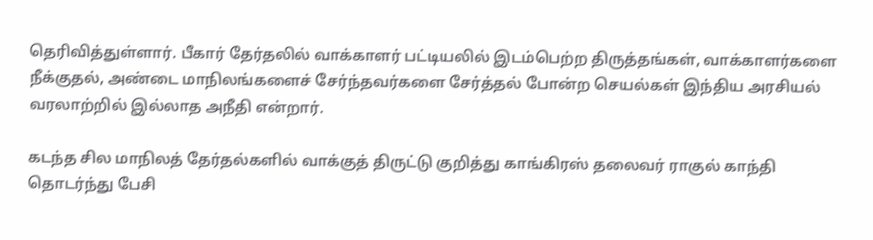தெரிவித்துள்ளார். பீகார் தேர்தலில் வாக்காளர் பட்டியலில் இடம்பெற்ற திருத்தங்கள், வாக்காளர்களை நீக்குதல், அண்டை மாநிலங்களைச் சேர்ந்தவர்களை சேர்த்தல் போன்ற செயல்கள் இந்திய அரசியல் வரலாற்றில் இல்லாத அநீதி என்றார்.

கடந்த சில மாநிலத் தேர்தல்களில் வாக்குத் திருட்டு குறித்து காங்கிரஸ் தலைவர் ராகுல் காந்தி தொடர்ந்து பேசி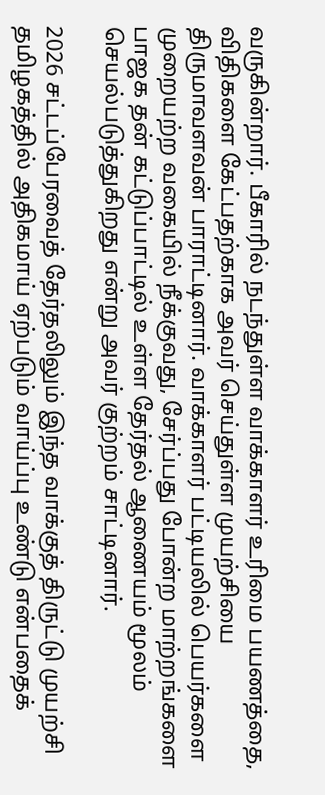வருகின்றார். பீகாரில் நடந்துள்ள வாக்காளர் உரிமை பயணத்தை, விதிகளை கேட்பதற்காக அவர் செய்துள்ள முயற்சியை திருமாவளவன் பாராட்டினார். வாக்காளர் பட்டியலில் பெயர்களை முறையற்ற வகையில் நீக்குவது, சேர்ப்பது போன்ற மாற்றங்களை பாஜக தன் கட்டுப்பாட்டில் உள்ள தேர்தல் ஆணையம் மூலம் செயல்படுத்துகிறது என்று அவர் குற்றம் சாட்டினார்.

2026 சட்டப்பேரவைத் தேர்தலிலும் இந்த வாக்குத் திருட்டு முயற்சி தமிழகத்தில் அதிகமாய் ஏற்படும் வாய்ப்பு உண்டு என்பதைக்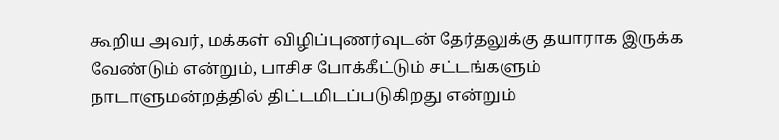கூறிய அவர், மக்கள் விழிப்புணர்வுடன் தேர்தலுக்கு தயாராக இருக்க வேண்டும் என்றும், பாசிச போக்கீட்டும் சட்டங்களும் நாடாளுமன்றத்தில் திட்டமிடப்படுகிறது என்றும்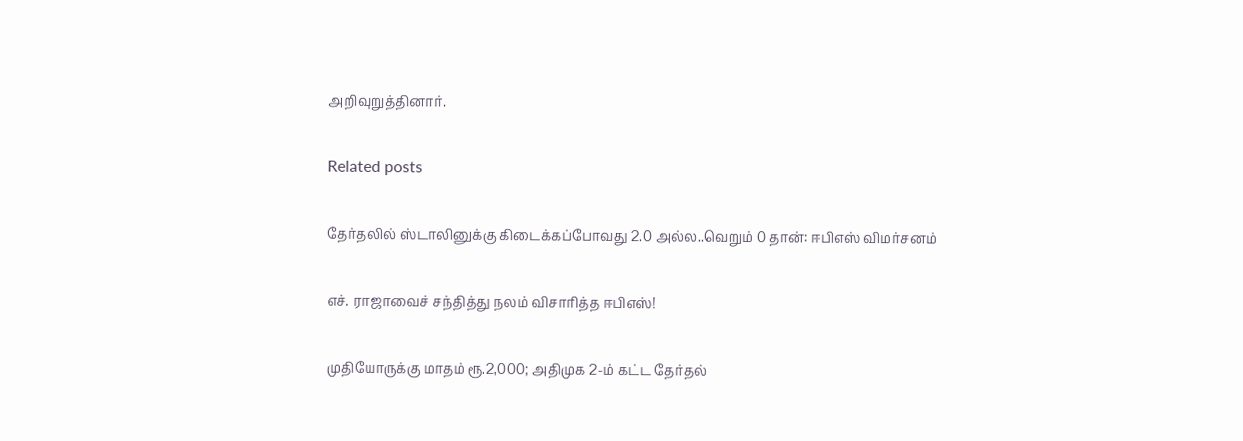அறிவுறுத்தினார்.

Related posts

தேர்தலில் ஸ்டாலினுக்கு கிடைக்கப்போவது 2.0 அல்ல..வெறும் 0 தான்: ஈபிஎஸ் விமர்சனம்

எச். ராஜாவைச் சந்தித்து நலம் விசாரித்த ஈபிஎஸ்!

முதியோருக்கு மாதம் ரூ.2,000; அதிமுக 2-ம் கட்ட தேர்தல்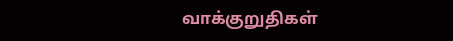வாக்குறுதிகள்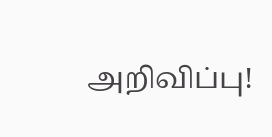அறிவிப்பு!